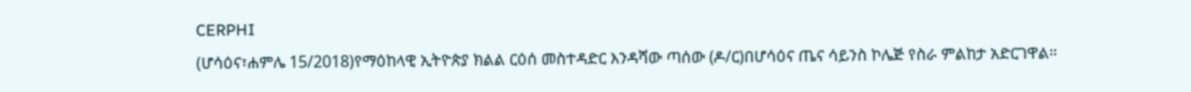CERPHI
(ሆሳዕና፣ሐምሌ 15/2018)የማዕከላዊ ኢትዮጵያ ክልል ርዕሰ መስተዳድር እንዳሻው ጣሰው (ዶ/ር)በሆሳዕና ጤና ሳይንስ ኮሌጅ የስራ ምልከታ አድርገዋል።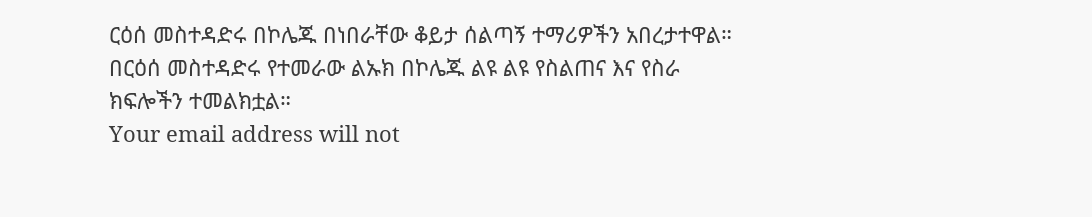ርዕሰ መስተዳድሩ በኮሌጁ በነበራቸው ቆይታ ሰልጣኝ ተማሪዎችን አበረታተዋል።
በርዕሰ መስተዳድሩ የተመራው ልኡክ በኮሌጁ ልዩ ልዩ የስልጠና እና የስራ ክፍሎችን ተመልክቷል።
Your email address will not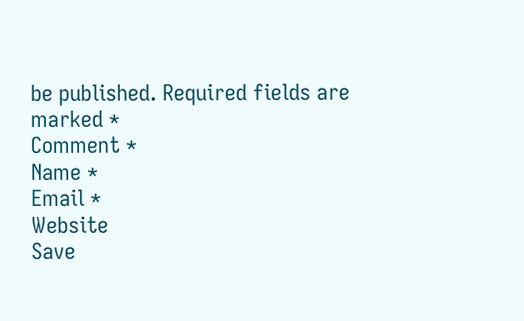be published. Required fields are marked *
Comment *
Name *
Email *
Website
Save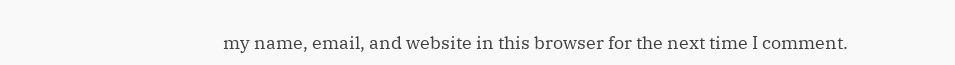my name, email, and website in this browser for the next time I comment.